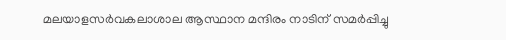മലയാളസര്‍വകലാശാല ആസ്ഥാന മന്ദിരം നാടിന് സമര്‍പ്പിച്ചു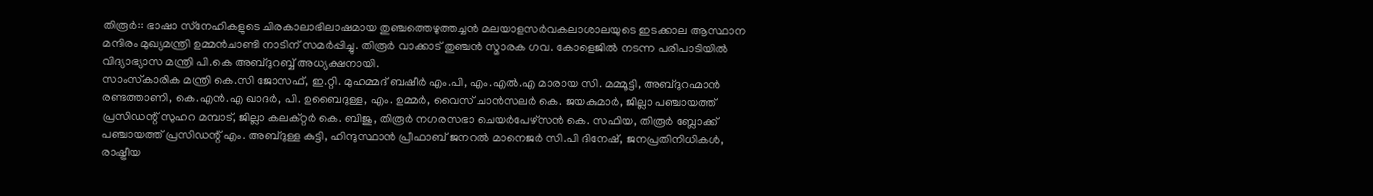തിരൂര്‍:: ഭാഷാ സ്‌നേഹികളുടെ ചിരകാലാഭിലാഷമായ തുഞ്ചത്തെഴുത്തച്ചന്‍ മലയാളസര്‍വകലാശാലയുടെ ഇടക്കാല ആസ്ഥാന മന്ദിരം മുഖ്യമന്ത്രി ഉമ്മന്‍ചാണ്ടി നാടിന് സമര്‍പ്പിച്ചു. തിരൂര്‍ വാക്കാട് തുഞ്ചന്‍ സ്മാരക ഗവ. കോളെജില്‍ നടന്ന പരിപാടിയില്‍ വിദ്യാഭ്യാസ മന്ത്രി പി.കെ അബ്ദുറബ്ബ് അധ്യക്ഷനായി.
സാംസ്‌കാരിക മന്ത്രി കെ.സി ജോസഫ്, ഇ.റ്റി. മുഹമ്മദ് ബഷീര്‍ എം.പി, എം.എല്‍.എ മാരായ സി. മമ്മൂട്ടി, അബ്ദുറഹ്മാന്‍ രണ്ടത്താണി, കെ.എന്‍.എ ഖാദര്‍, പി. ഉബൈദുള്ള, എം. ഉമ്മര്‍, വൈസ് ചാന്‍സലര്‍ കെ. ജയകുമാര്‍, ജില്ലാ പഞ്ചായത്ത് പ്രസിഡന്റ് സുഹറ മമ്പാട്, ജില്ലാ കലക്റ്റര്‍ കെ. ബിജു, തിരൂര്‍ നഗരസഭാ ചെയര്‍പേഴ്‌സന്‍ കെ. സഫിയ, തിരൂര്‍ ബ്ലോക്ക് പഞ്ചായത്ത് പ്രസിഡന്റ് എം. അബ്ദുള്ള കുട്ടി, ഹിന്ദുസ്ഥാന്‍ പ്രീഫാബ് ജനറല്‍ മാനെജര്‍ സി.പി ദിനേഷ്, ജനപ്രതിനിധികള്‍, രാഷ്ട്രീയ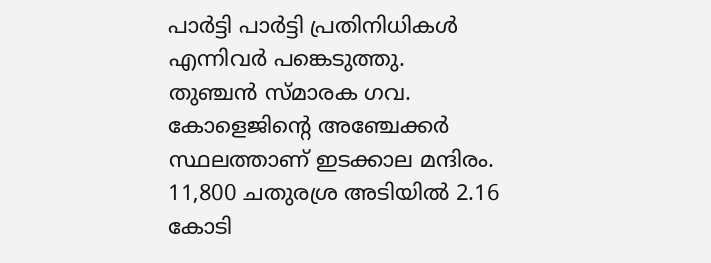പാര്‍ട്ടി പാര്‍ട്ടി പ്രതിനിധികള്‍ എന്നിവര്‍ പങ്കെടുത്തു.
തുഞ്ചന്‍ സ്മാരക ഗവ. കോളെജിന്റെ അഞ്ചേക്കര്‍ സ്ഥലത്താണ് ഇടക്കാല മന്ദിരം. 11,800 ചതുരശ്ര അടിയില്‍ 2.16 കോടി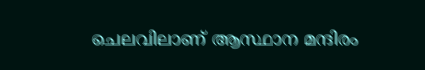ചെലവിലാണ് ആസ്ഥാന മന്ദിരം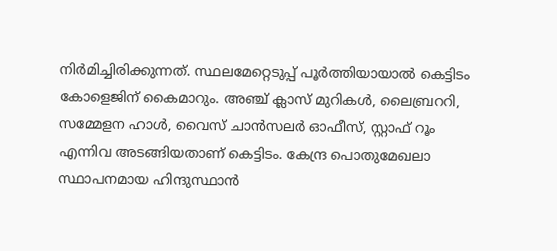നിര്‍മിച്ചിരിക്കുന്നത്. സ്ഥലമേറ്റെടുപ്പ് പൂര്‍ത്തിയായാല്‍ കെട്ടിടം കോളെജിന് കൈമാറും. അഞ്ച് ക്ലാസ് മുറികള്‍, ലൈബ്രററി, സമ്മേളന ഹാള്‍, വൈസ് ചാന്‍സലര്‍ ഓഫീസ്, സ്റ്റാഫ് റൂം എന്നിവ അടങ്ങിയതാണ് കെട്ടിടം. കേന്ദ്ര പൊതുമേഖലാ സ്ഥാപനമായ ഹിന്ദുസ്ഥാന്‍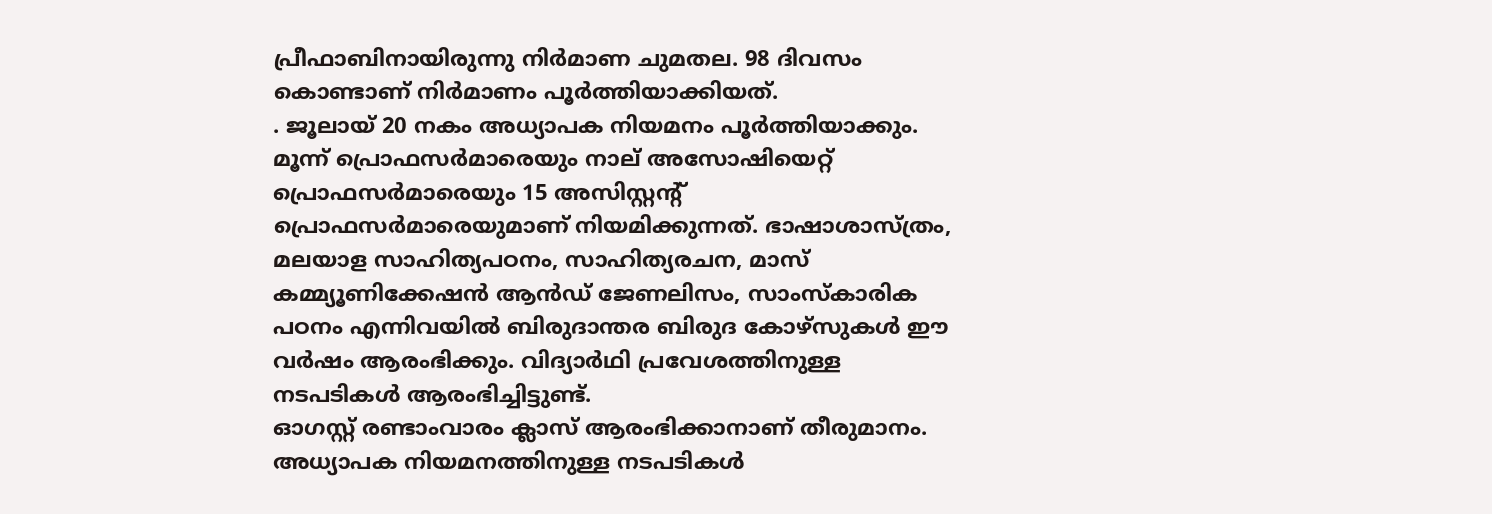പ്രീഫാബിനായിരുന്നു നിര്‍മാണ ചുമതല. 98 ദിവസം കൊണ്ടാണ് നിര്‍മാണം പൂര്‍ത്തിയാക്കിയത്.
. ജൂലായ് 20 നകം അധ്യാപക നിയമനം പൂര്‍ത്തിയാക്കും. മൂന്ന് പ്രൊഫസര്‍മാരെയും നാല് അസോഷിയെറ്റ് പ്രൊഫസര്‍മാരെയും 15 അസിസ്റ്റന്റ് പ്രൊഫസര്‍മാരെയുമാണ് നിയമിക്കുന്നത്. ഭാഷാശാസ്ത്രം, മലയാള സാഹിത്യപഠനം, സാഹിത്യരചന, മാസ് കമ്മ്യൂണിക്കേഷന്‍ ആന്‍ഡ് ജേണലിസം, സാംസ്‌കാരിക പഠനം എന്നിവയില്‍ ബിരുദാന്തര ബിരുദ കോഴ്‌സുകള്‍ ഈ വര്‍ഷം ആരംഭിക്കും. വിദ്യാര്‍ഥി പ്രവേശത്തിനുള്ള നടപടികള്‍ ആരംഭിച്ചിട്ടുണ്ട്.
ഓഗസ്റ്റ് രണ്ടാംവാരം ക്ലാസ് ആരംഭിക്കാനാണ് തീരുമാനം. അധ്യാപക നിയമനത്തിനുള്ള നടപടികള്‍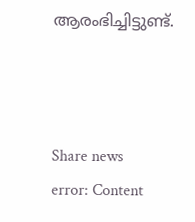ആരംഭിച്ചിട്ടുണ്ട്.



Share news
error: Content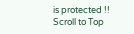is protected !!
Scroll to Top